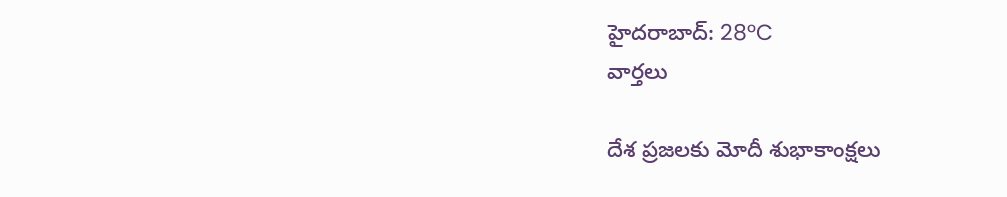హైదరాబాద్: 28°C
వార్తలు

దేశ ప్రజలకు మోదీ శుభాకాంక్షలు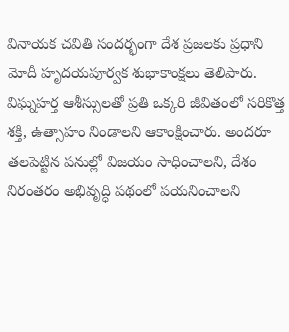వినాయక చవితి సందర్భంగా దేశ ప్రజలకు ప్రధాని మోదీ హృదయపూర్వక శుభాకాంక్షలు తెలిపారు. విఘ్నహర్త ఆశీస్సులతో ప్రతి ఒక్కరి జీవితంలో సరికొత్త శక్తి, ఉత్సాహం నిండాలని ఆకాంక్షించారు. అందరూ తలపెట్టిన పనుల్లో విజయం సాధించాలని, దేశం నిరంతరం అభివృద్ధి పథంలో పయనించాలని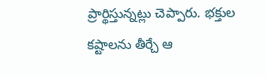ప్రార్థిస్తున్నట్లు చెప్పారు. భక్తుల కష్టాలను తీర్చే ఆ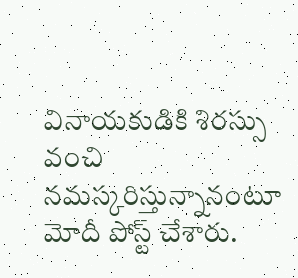వినాయకుడికి శిరస్సు వంచి నమస్కరిస్తున్నానంటూ మోదీ పోస్ట్ చేశారు.